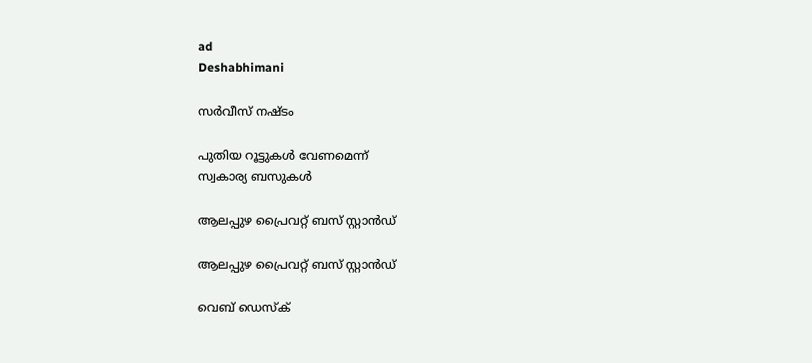ad
Deshabhimani

സര്‍വീസ് നഷ്‌ടം

പുതിയ റൂട്ടുകൾ വേണമെന്ന്‌
സ്വകാര്യ ബസുകൾ

ആലപ്പുഴ പ്രൈവറ്റ് ബസ് സ്റ്റാൻഡ്

ആലപ്പുഴ പ്രൈവറ്റ് ബസ് സ്റ്റാൻഡ്

വെബ് ഡെസ്ക്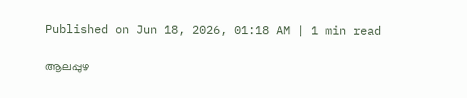Published on Jun 18, 2026, 01:18 AM | 1 min read

ആലപ്പുഴ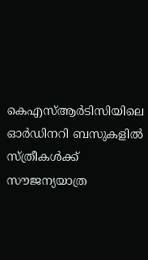കെഎസ്ആര്‍ടിസിയിലെ ഓര്‍ഡിനറി ബസുകളിൽ സ്‍ത്രീകള്‍ക്ക്‌ സൗജന്യയാത്ര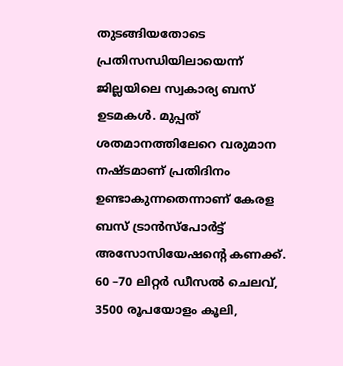തുടങ്ങിയതോടെ പ്രതിസന്ധിയിലായെന്ന്‌ ജില്ലയിലെ സ്വകാര്യ ബസ്‌ ഉടമകള്‍. മുപ്പത് ശതമാനത്തിലേറെ വരുമാന നഷ്‍ടമാണ് പ്രതിദിനം ഉണ്ടാകുന്നതെന്നാണ് കേരള ബസ് ട്രാൻസ്‍പോര്‍ട്ട് അസോസിയേഷന്റെ കണക്ക്. 60 –70 ലിറ്റര്‍ ഡീസൽ ചെലവ്, 3500 രൂപയോളം കൂലി,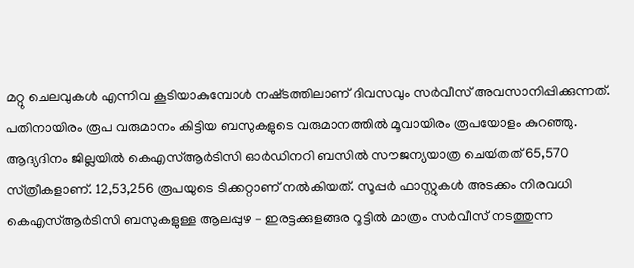മറ്റു ചെലവുകള്‍ എന്നിവ കൂടിയാകുമ്പോള്‍ നഷ്‌ടത്തിലാണ്‌ ദിവസവും സര്‍വീസ് അവസാനിപ്പിക്കുന്നത്. പതിനായിരം രൂപ വരുമാനം കിട്ടിയ ബസുകളുടെ വരുമാനത്തിൽ മൂവായിരം രൂപയോളം കുറഞ്ഞു. ആദ്യദിനം ജില്ലയിൽ കെഎസ്ആര്‍ടിസി ഓര്‍ഡിനറി ബസിൽ സൗജന്യയാത്ര ചെയ്‍തത് 65,570 സ്‍ത്രീകളാണ്. 12,53,256 രൂപയുടെ ടിക്കറ്റാണ് നൽകിയത്. സൂപ്പര്‍ ഫാസ്റ്റുകള്‍ അടക്കം നിരവധി കെഎസ്ആര്‍ടിസി ബസുകളുള്ള ആലപ്പുഴ – ഇരട്ടക്കുളങ്ങര റൂട്ടിൽ മാത്രം സര്‍വീസ് നടത്തുന്ന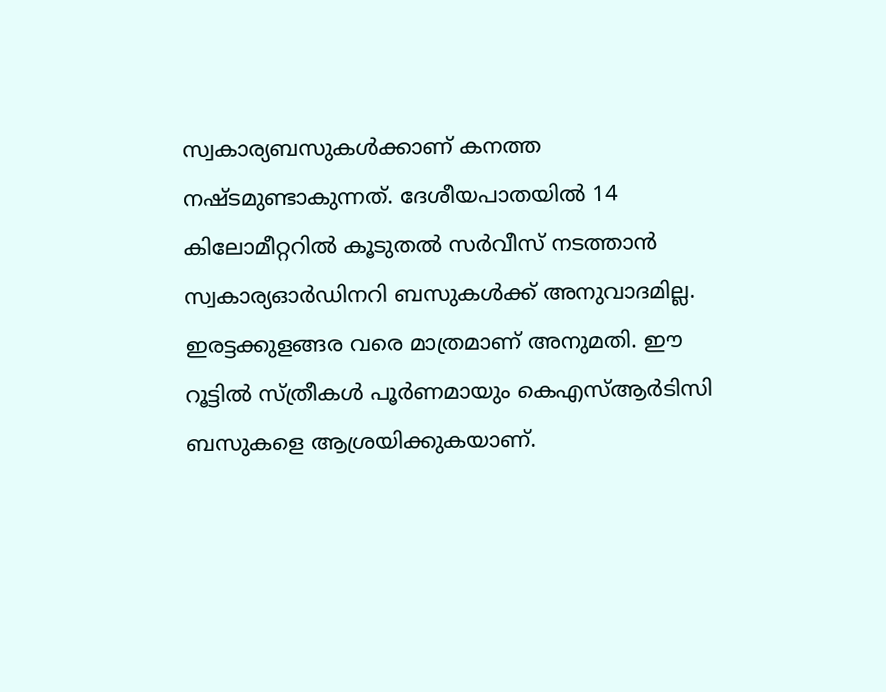സ്വകാര്യബസുകള്‍ക്കാണ് കനത്ത നഷ്‍ടമുണ്ടാകുന്നത്. ദേശീയപാതയിൽ 14 കിലോമീറ്ററിൽ കൂടുതൽ സര്‍വീസ് നടത്താൻ സ്വകാര്യഓര്‍ഡിനറി ബസുകള്‍ക്ക് അനുവാദമില്ല. ഇരട്ടക്കുളങ്ങര വരെ മാത്രമാണ്‌ അനുമതി. ഇ‍ൗ റൂട്ടിൽ സ്‌ത്രീകൾ പൂര്‍ണമായും കെഎസ്ആര്‍ടിസി ബസുകളെ ആശ്രയിക്കുകയാണ്.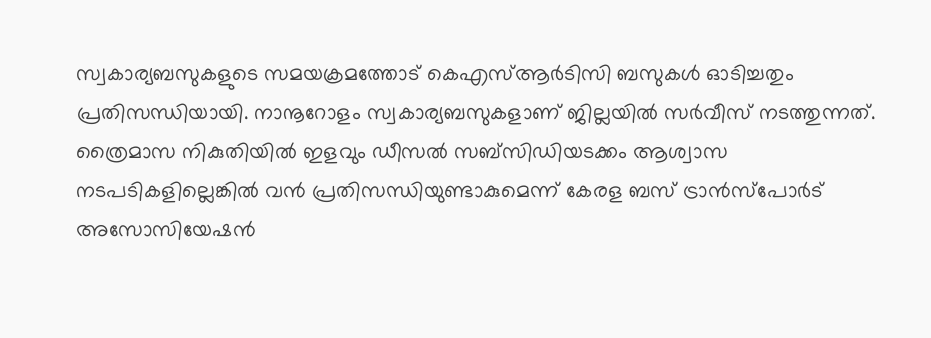സ്വകാര്യബസുകളുടെ സമയക്രമത്തോട് കെഎസ്ആര്‍ടിസി ബസുകള്‍ ഓടിച്ചതും പ്രതിസന്ധിയായി. നാനൂറോളം സ്വകാര്യബസുകളാണ് ജില്ലയിൽ സര്‍വീസ് നടത്തുന്നത്. ത്രൈമാസ നികുതിയിൽ ഇളവും ഡീസൽ സബ്സിഡിയ‌ടക്കം ആശ്വാസ നടപടികളില്ലെങ്കിൽ വൻ പ്രതിസന്ധിയുണ്ടാകുമെന്ന് കേരള ബസ് ട്രാൻസ്‍പോര്‍ട് അസോസിയേഷന്‍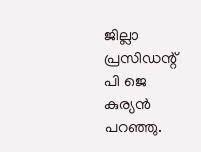ജില്ലാ പ്രസിഡന്റ് പി ജെ കുര്യന്‍ പറഞ്ഞു.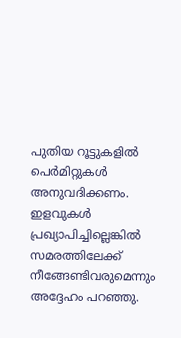പുതിയ റൂട്ടുകളിൽ പെര്‍മിറ്റുകള്‍ അനുവദിക്കണം. ഇളവുകള്‍ പ്രഖ്യാപിച്ചില്ലെങ്കിൽ സമരത്തിലേക്ക് നീങ്ങേണ്ടിവരുമെന്നും അദ്ദേഹം പറഞ്ഞു.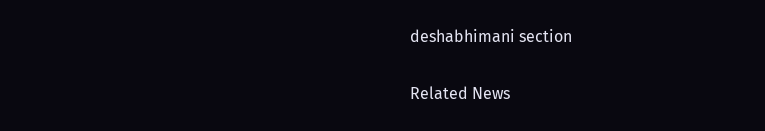deshabhimani section

Related News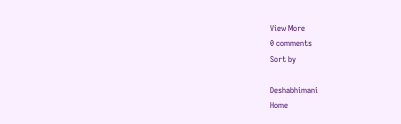View More
0 comments
Sort by

Deshabhimani
Home